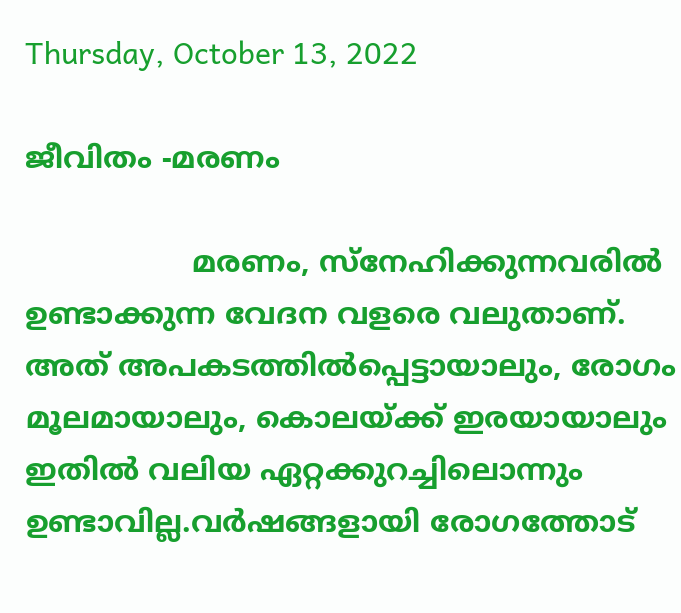Thursday, October 13, 2022

ജീവിതം -മരണം

                  മരണം, സ്നേഹിക്കുന്നവരിൽ ഉണ്ടാക്കുന്ന വേദന വളരെ വലുതാണ്. അത് അപകടത്തിൽപ്പെട്ടായാലും, രോഗം മൂലമായാലും, കൊലയ്ക്ക് ഇരയായാലും ഇതിൽ വലിയ ഏറ്റക്കുറച്ചിലൊന്നും ഉണ്ടാവില്ല.വർഷങ്ങളായി രോഗത്തോട്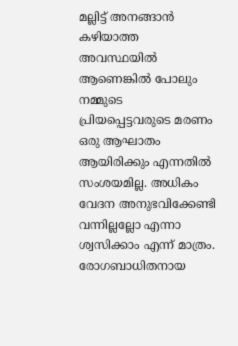മല്ലിട്ട് അനങ്ങാൻ കഴിയാത്ത അവസ്ഥയിൽ ആണെങ്കിൽ പോലും നമ്മുടെ പ്രിയപ്പെട്ടവരുടെ മരണം ഒരു ആഘാതം ആയിരിക്കും എന്നതിൽ സംശയമില്ല. അധികം വേദന അനുഭവിക്കേണ്ടി വന്നില്ലല്ലോ എന്നാ ശ്വസിക്കാം എന്ന് മാത്രം.  രോഗബാധിതനായ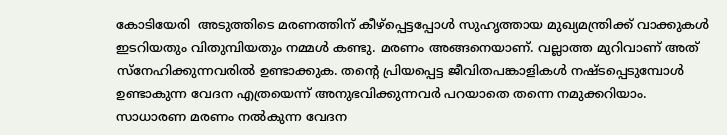കോടിയേരി  അടുത്തിടെ മരണത്തിന് കീഴ്പ്പെട്ടപ്പോൾ സുഹൃത്തായ മുഖ്യമന്ത്രിക്ക് വാക്കുകൾ ഇടറിയതും വിതുമ്പിയതും നമ്മൾ കണ്ടു. മരണം അങ്ങനെയാണ്. വല്ലാത്ത മുറിവാണ് അത് സ്നേഹിക്കുന്നവരിൽ ഉണ്ടാക്കുക. തന്റെ പ്രിയപ്പെട്ട ജീവിതപങ്കാളികൾ നഷ്ടപ്പെടുമ്പോൾ ഉണ്ടാകുന്ന വേദന എത്രയെന്ന് അനുഭവിക്കുന്നവർ പറയാതെ തന്നെ നമുക്കറിയാം. സാധാരണ മരണം നൽകുന്ന വേദന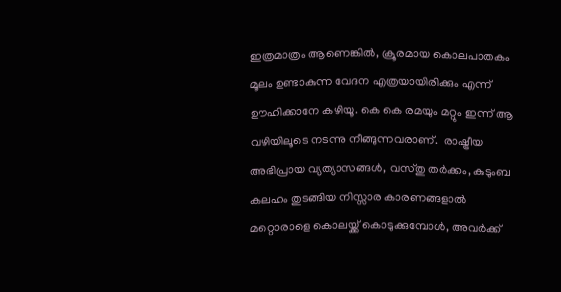ഇത്രമാത്രം ആണെങ്കിൽ, ക്രൂരമായ കൊലപാതകം മൂലം ഉണ്ടാകുന്ന വേദന എത്രയായിരിക്കും എന്ന്‌ ഊഹിക്കാനേ കഴിയൂ. കെ കെ രമയും മറ്റും ഇന്ന് ആ വഴിയിലൂടെ നടന്നു നീങ്ങുന്നവരാണ്.  രാഷ്ട്രീയ അഭിപ്രായ വ്യത്യാസങ്ങൾ, വസ്തു തർക്കം, കുടുംബ കലഹം തുടങ്ങിയ നിസ്സാര കാരണങ്ങളാൽ മറ്റൊരാളെ കൊലയ്ക്ക് കൊടുക്കുമ്പോൾ, അവർക്ക്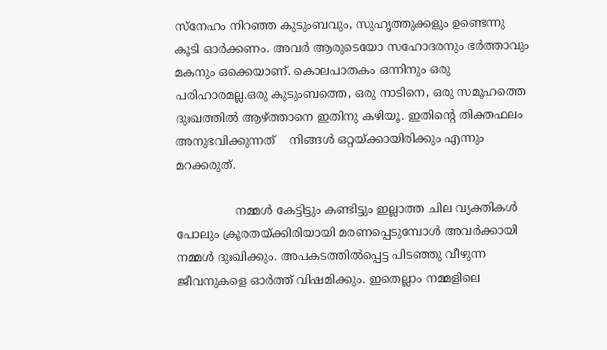സ്നേഹം നിറഞ്ഞ കുടുംബവും, സുഹൃത്തുക്കളും ഉണ്ടെന്നു കൂടി ഓർക്കണം. അവർ ആരുടെയോ സഹോദരനും ഭർത്താവും മകനും ഒക്കെയാണ്. കൊലപാതകം ഒന്നിനും ഒരു പരിഹാരമല്ല.ഒരു കുടുംബത്തെ, ഒരു നാടിനെ, ഒരു സമൂഹത്തെ ദുഃഖത്തിൽ ആഴ്ത്താനെ ഇതിനു കഴിയൂ. ഇതിന്റെ തിക്തഫലം അനുഭവിക്കുന്നത്    നിങ്ങൾ ഒറ്റയ്ക്കായിരിക്കും എന്നും മറക്കരുത്.

                നമ്മൾ കേട്ടിട്ടും കണ്ടിട്ടും ഇല്ലാത്ത ചില വ്യക്തികൾ പോലും ക്രൂരതയ്ക്കിരിയായി മരണപ്പെടുമ്പോൾ അവർക്കായി നമ്മൾ ദുഃഖിക്കും. അപകടത്തിൽപ്പെട്ട പിടഞ്ഞു വീഴുന്ന ജീവനുകളെ ഓർത്ത് വിഷമിക്കും. ഇതെല്ലാം നമ്മളിലെ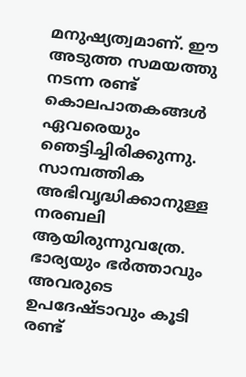മനുഷ്യത്വമാണ്. ഈ അടുത്ത സമയത്തു നടന്ന രണ്ട് കൊലപാതകങ്ങൾ ഏവരെയും ഞെട്ടിച്ചിരിക്കുന്നു. സാമ്പത്തിക അഭിവൃദ്ധിക്കാനുള്ള നരബലി ആയിരുന്നുവത്രേ. ഭാര്യയും ഭർത്താവും അവരുടെ ഉപദേഷ്ടാവും കൂടി രണ്ട്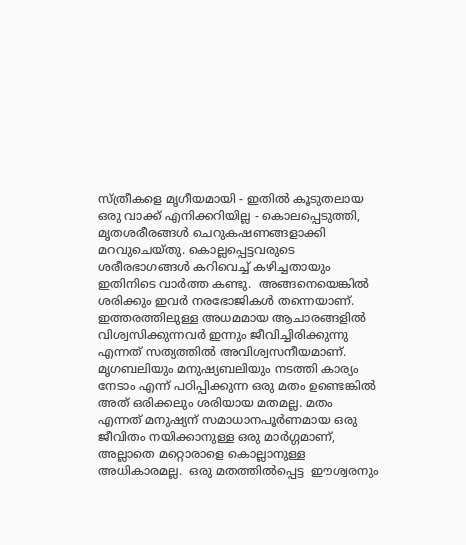സ്ത്രീകളെ മൃഗീയമായി - ഇതിൽ കൂടുതലായ ഒരു വാക്ക് എനിക്കറിയില്ല - കൊലപ്പെടുത്തി, മൃതശരീരങ്ങൾ ചെറുകഷണങ്ങളാക്കി മറവുചെയ്തു. കൊല്ലപ്പെട്ടവരുടെ ശരീരഭാഗങ്ങൾ കറിവെച്ച് കഴിച്ചതായും ഇതിനിടെ വാർത്ത കണ്ടു.  അങ്ങനെയെങ്കിൽ ശരിക്കും ഇവർ നരഭോജികൾ തന്നെയാണ്. ഇത്തരത്തിലുള്ള അധമമായ ആചാരങ്ങളിൽ വിശ്വസിക്കുന്നവർ ഇന്നും ജീവിച്ചിരിക്കുന്നു എന്നത് സത്യത്തിൽ അവിശ്വസനീയമാണ്. മൃഗബലിയും മനുഷ്യബലിയും നടത്തി കാര്യം നേടാം എന്ന് പഠിപ്പിക്കുന്ന ഒരു മതം ഉണ്ടെങ്കിൽ അത് ഒരിക്കലും ശരിയായ മതമല്ല. മതം എന്നത് മനുഷ്യന് സമാധാനപൂർണമായ ഒരു ജീവിതം നയിക്കാനുള്ള ഒരു മാർഗ്ഗമാണ്, അല്ലാതെ മറ്റൊരാളെ കൊല്ലാനുള്ള  അധികാരമല്ല.  ഒരു മതത്തിൽപ്പെട്ട  ഈശ്വരനും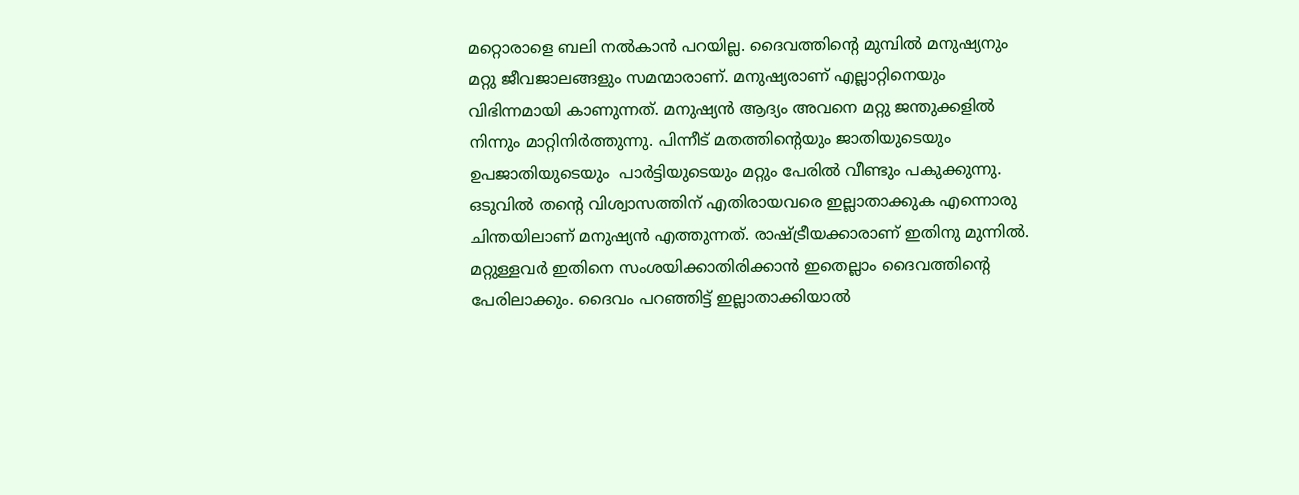മറ്റൊരാളെ ബലി നൽകാൻ പറയില്ല. ദൈവത്തിന്റെ മുമ്പിൽ മനുഷ്യനും മറ്റു ജീവജാലങ്ങളും സമന്മാരാണ്. മനുഷ്യരാണ് എല്ലാറ്റിനെയും വിഭിന്നമായി കാണുന്നത്. മനുഷ്യൻ ആദ്യം അവനെ മറ്റു ജന്തുക്കളിൽ നിന്നും മാറ്റിനിർത്തുന്നു. പിന്നീട് മതത്തിന്റെയും ജാതിയുടെയും  ഉപജാതിയുടെയും  പാർട്ടിയുടെയും മറ്റും പേരിൽ വീണ്ടും പകുക്കുന്നു. ഒടുവിൽ തന്റെ വിശ്വാസത്തിന് എതിരായവരെ ഇല്ലാതാക്കുക എന്നൊരു ചിന്തയിലാണ് മനുഷ്യൻ എത്തുന്നത്. രാഷ്ട്രീയക്കാരാണ് ഇതിനു മുന്നിൽ.  മറ്റുള്ളവർ ഇതിനെ സംശയിക്കാതിരിക്കാൻ ഇതെല്ലാം ദൈവത്തിന്റെ പേരിലാക്കും. ദൈവം പറഞ്ഞിട്ട് ഇല്ലാതാക്കിയാൽ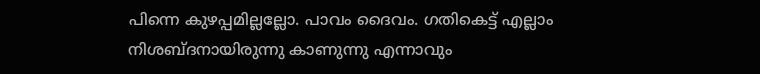പിന്നെ കുഴപ്പമില്ലല്ലോ. പാവം ദൈവം. ഗതികെട്ട് എല്ലാം നിശബ്ദനായിരുന്നു കാണുന്നു എന്നാവും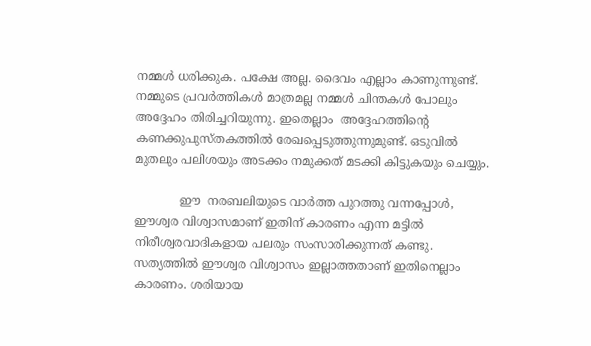നമ്മൾ ധരിക്കുക. പക്ഷേ അല്ല. ദൈവം എല്ലാം കാണുന്നുണ്ട്. നമ്മുടെ പ്രവർത്തികൾ മാത്രമല്ല നമ്മൾ ചിന്തകൾ പോലും അദ്ദേഹം തിരിച്ചറിയുന്നു. ഇതെല്ലാം  അദ്ദേഹത്തിന്റെ കണക്കുപുസ്തകത്തിൽ രേഖപ്പെടുത്തുന്നുമുണ്ട്. ഒടുവിൽ മുതലും പലിശയും അടക്കം നമുക്കത് മടക്കി കിട്ടുകയും ചെയ്യും.

            ഈ  നരബലിയുടെ വാർത്ത പുറത്തു വന്നപ്പോൾ, ഈശ്വര വിശ്വാസമാണ് ഇതിന് കാരണം എന്ന മട്ടിൽ നിരീശ്വരവാദികളായ പലരും സംസാരിക്കുന്നത് കണ്ടു. സത്യത്തിൽ ഈശ്വര വിശ്വാസം ഇല്ലാത്തതാണ് ഇതിനെല്ലാം കാരണം. ശരിയായ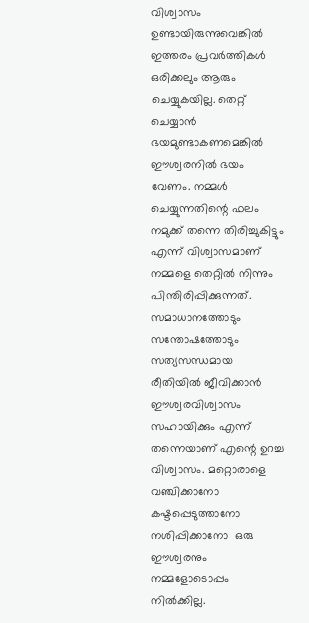വിശ്വാസം ഉണ്ടായിരുന്നുവെങ്കിൽ ഇത്തരം പ്രവർത്തികൾ ഒരിക്കലും ആരും ചെയ്യുകയില്ല. തെറ്റ് ചെയ്യാൻ ഭയമുണ്ടാകണമെങ്കിൽ ഈശ്വരനിൽ ഭയം വേണം. നമ്മൾ ചെയ്യുന്നതിന്റെ ഫലം നമുക്ക് തന്നെ തിരിച്ചുകിട്ടും എന്ന് വിശ്വാസമാണ് നമ്മളെ തെറ്റിൽ നിന്നും പിന്തിരിപ്പിക്കുന്നത്. സമാധാനത്തോടും സന്തോഷത്തോടും സത്യസന്ധമായ രീതിയിൽ ജീവിക്കാൻ ഈശ്വരവിശ്വാസം സഹായിക്കും എന്ന് തന്നെയാണ് എന്റെ ഉറച്ച വിശ്വാസം. മറ്റൊരാളെ വഞ്ചിക്കാനോ കഷ്ടപ്പെടുത്താനോ നശിപ്പിക്കാനോ  ഒരു ഈശ്വരനും നമ്മളോടൊപ്പം നിൽക്കില്ല.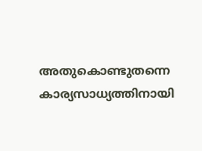അതുകൊണ്ടുതന്നെ കാര്യസാധ്യത്തിനായി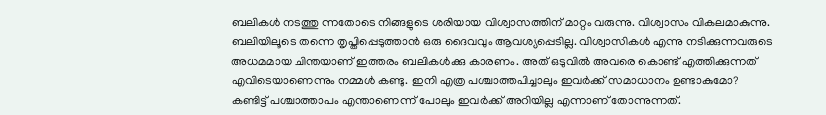ബലികൾ നടത്തു ന്നതോടെ നിങ്ങളുടെ ശരിയായ വിശ്വാസത്തിന് മാറ്റം വരുന്നു. വിശ്വാസം വികലമാകുന്നു.  ബലിയിലൂടെ തന്നെ തൃപ്തിപ്പെടുത്താൻ ഒരു ദൈവവും ആവശ്യപ്പെടില്ല. വിശ്വാസികൾ എന്നു നടിക്കുന്നവരുടെ അധമമായ ചിന്തയാണ് ഇത്തരം ബലികൾക്കു കാരണം. അത് ഒടുവിൽ അവരെ കൊണ്ട് എത്തിക്കുന്നത് എവിടെയാണെന്നും നമ്മൾ കണ്ടു. ഇനി എത്ര പശ്ചാത്തപിച്ചാലും ഇവർക്ക് സമാധാനം ഉണ്ടാകുമോ? കണ്ടിട്ട് പശ്ചാത്താപം എന്താണെന്ന് പോലും ഇവർക്ക് അറിയില്ല എന്നാണ് തോന്നുന്നത്.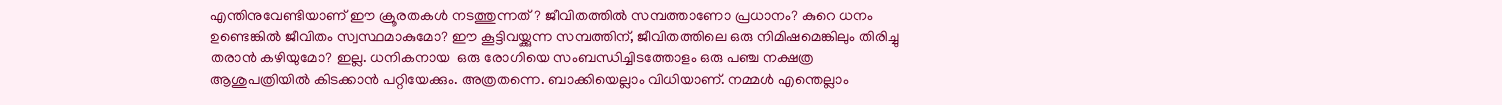എന്തിനുവേണ്ടിയാണ് ഈ ക്രൂരതകൾ നടത്തുന്നത്? ജീവിതത്തിൽ സമ്പത്താണോ പ്രധാനം? കുറെ ധനം ഉണ്ടെങ്കിൽ ജീവിതം സ്വസ്ഥമാകുമോ? ഈ കൂട്ടിവയ്ക്കുന്ന സമ്പത്തിന്, ജീവിതത്തിലെ ഒരു നിമിഷമെങ്കിലും തിരിച്ചു തരാൻ കഴിയുമോ? ഇല്ല. ധനികനായ  ഒരു രോഗിയെ സംബന്ധിച്ചിടത്തോളം ഒരു പഞ്ച നക്ഷത്ര ആശുപത്രിയിൽ കിടക്കാൻ പറ്റിയേക്കും. അത്രതന്നെ. ബാക്കിയെല്ലാം വിധിയാണ്. നമ്മൾ എന്തെല്ലാം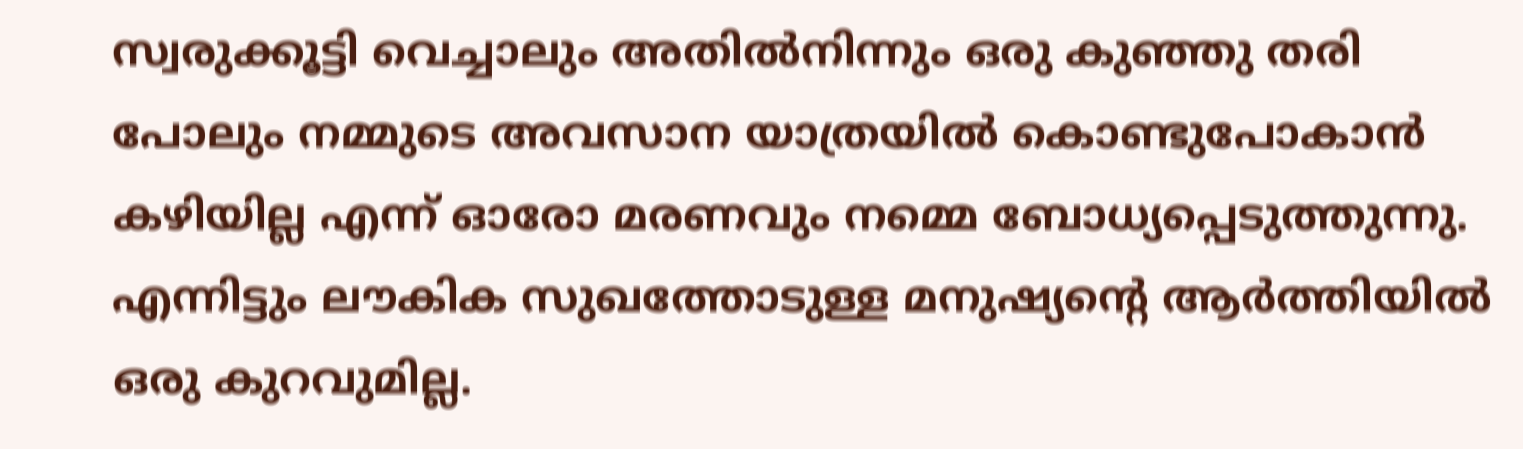സ്വരുക്കൂട്ടി വെച്ചാലും അതിൽനിന്നും ഒരു കുഞ്ഞു തരി പോലും നമ്മുടെ അവസാന യാത്രയിൽ കൊണ്ടുപോകാൻ കഴിയില്ല എന്ന് ഓരോ മരണവും നമ്മെ ബോധ്യപ്പെടുത്തുന്നു. എന്നിട്ടും ലൗകിക സുഖത്തോടുള്ള മനുഷ്യന്റെ ആർത്തിയിൽ ഒരു കുറവുമില്ല.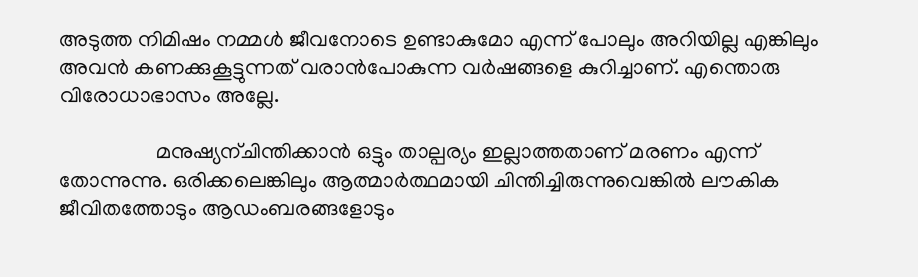അടുത്ത നിമിഷം നമ്മൾ ജീവനോടെ ഉണ്ടാകുമോ എന്ന് പോലും അറിയില്ല എങ്കിലും അവൻ കണക്കുകൂട്ടുന്നത് വരാൻപോകുന്ന വർഷങ്ങളെ കുറിച്ചാണ്. എന്തൊരു  വിരോധാഭാസം അല്ലേ.

                  മനുഷ്യന്ചിന്തിക്കാൻ ഒട്ടും താല്പര്യം ഇല്ലാത്തതാണ് മരണം എന്ന് തോന്നുന്നു. ഒരിക്കലെങ്കിലും ആത്മാർത്ഥമായി ചിന്തിച്ചിരുന്നുവെങ്കിൽ ലൗകിക ജീവിതത്തോടും ആഡംബരങ്ങളോടും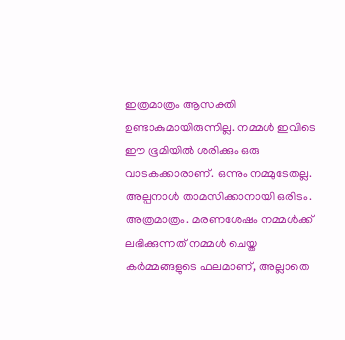ഇത്രമാത്രം ആസക്തി ഉണ്ടാകുമായിരുന്നില്ല. നമ്മൾ ഇവിടെ ഈ ഭൂമിയിൽ ശരിക്കും ഒരു വാടകക്കാരാണ്. ഒന്നും നമ്മുടേതല്ല. അല്പനാൾ താമസിക്കാനായി ഒരിടം. അത്രമാത്രം. മരണശേഷം നമ്മൾക്ക് ലഭിക്കുന്നത് നമ്മൾ ചെയ്ത കർമ്മങ്ങളുടെ ഫലമാണ്, അല്ലാതെ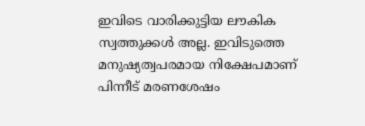ഇവിടെ വാരിക്കുട്ടിയ ലൗകിക  സ്വത്തുക്കൾ അല്ല. ഇവിടുത്തെ മനുഷ്യത്വപരമായ നിക്ഷേപമാണ് പിന്നീട് മരണശേഷം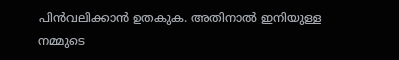പിൻവലിക്കാൻ ഉതകുക. അതിനാൽ ഇനിയുള്ള നമ്മുടെ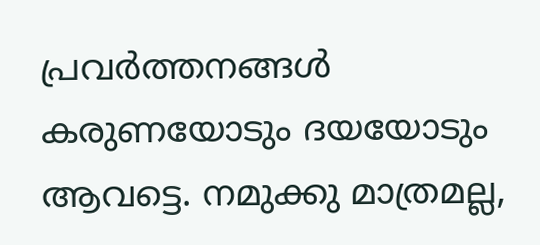പ്രവർത്തനങ്ങൾ കരുണയോടും ദയയോടും ആവട്ടെ. നമുക്കു മാത്രമല്ല,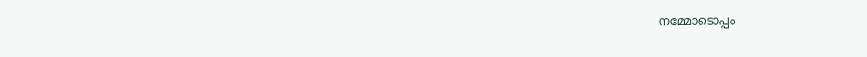നമ്മോടൊപ്പം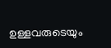ഉള്ളവരുടെയും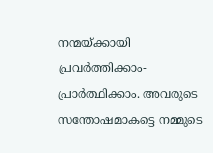നന്മയ്ക്കായി പ്രവർത്തിക്കാം- പ്രാർത്ഥിക്കാം. അവരുടെ സന്തോഷമാകട്ടെ നമ്മുടെ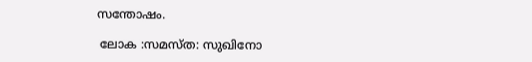സന്തോഷം.

 ലോക :സമസ്ത: സുഖിനോ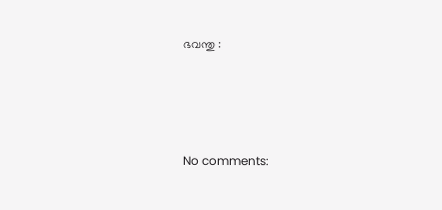ഭവന്തു :




No comments: